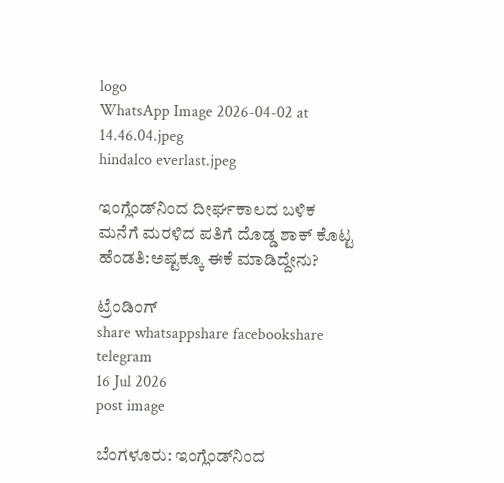logo
WhatsApp Image 2026-04-02 at 14.46.04.jpeg
hindalco everlast.jpeg

ಇಂಗ್ಲೆಂಡ್‌ನಿಂದ ದೀರ್ಘಕಾಲದ ಬಳಿಕ ಮನೆಗೆ ಮರಳಿದ ಪತಿಗೆ ದೊಡ್ಡ ಶಾಕ್ ಕೊಟ್ಟ ಹೆಂಡತಿ:ಅಷ್ಟಕ್ಕೂ ಈಕೆ ಮಾಡಿದ್ದೇನು?

ಟ್ರೆಂಡಿಂಗ್
share whatsappshare facebookshare telegram
16 Jul 2026
post image

ಬೆಂಗಳೂರು: ಇಂಗ್ಲೆಂಡ್‌ನಿಂದ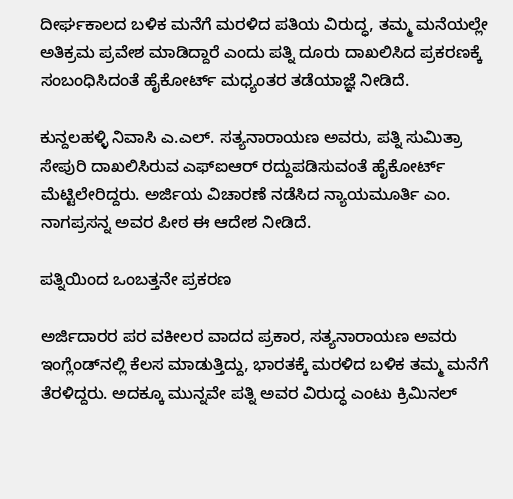ದೀರ್ಘಕಾಲದ ಬಳಿಕ ಮನೆಗೆ ಮರಳಿದ ಪತಿಯ ವಿರುದ್ಧ, ತಮ್ಮ ಮನೆಯಲ್ಲೇ ಅತಿಕ್ರಮ ಪ್ರವೇಶ ಮಾಡಿದ್ದಾರೆ ಎಂದು ಪತ್ನಿ ದೂರು ದಾಖಲಿಸಿದ ಪ್ರಕರಣಕ್ಕೆ ಸಂಬಂಧಿಸಿದಂತೆ ಹೈಕೋರ್ಟ್ ಮಧ್ಯಂತರ ತಡೆಯಾಜ್ಞೆ ನೀಡಿದೆ.

ಕುನ್ದಲಹಳ್ಳಿ ನಿವಾಸಿ ಎ.ಎಲ್. ಸತ್ಯನಾರಾಯಣ ಅವರು, ಪತ್ನಿ ಸುಮಿತ್ರಾ ಸೇಪುರಿ ದಾಖಲಿಸಿರುವ ಎಫ್‌ಐಆರ್ ರದ್ದುಪಡಿಸುವಂತೆ ಹೈಕೋರ್ಟ್ ಮೆಟ್ಟಿಲೇರಿದ್ದರು. ಅರ್ಜಿಯ ವಿಚಾರಣೆ ನಡೆಸಿದ ನ್ಯಾಯಮೂರ್ತಿ ಎಂ. ನಾಗಪ್ರಸನ್ನ ಅವರ ಪೀಠ ಈ ಆದೇಶ ನೀಡಿದೆ.

ಪತ್ನಿಯಿಂದ ಒಂಬತ್ತನೇ ಪ್ರಕರಣ

ಅರ್ಜಿದಾರರ ಪರ ವಕೀಲರ ವಾದದ ಪ್ರಕಾರ, ಸತ್ಯನಾರಾಯಣ ಅವರು ಇಂಗ್ಲೆಂಡ್‌ನಲ್ಲಿ ಕೆಲಸ ಮಾಡುತ್ತಿದ್ದು, ಭಾರತಕ್ಕೆ ಮರಳಿದ ಬಳಿಕ ತಮ್ಮ ಮನೆಗೆ ತೆರಳಿದ್ದರು. ಅದಕ್ಕೂ ಮುನ್ನವೇ ಪತ್ನಿ ಅವರ ವಿರುದ್ಧ ಎಂಟು ಕ್ರಿಮಿನಲ್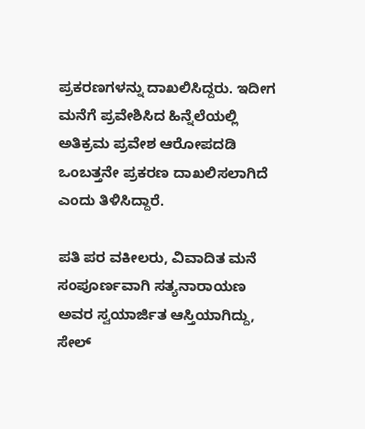ಪ್ರಕರಣಗಳನ್ನು ದಾಖಲಿಸಿದ್ದರು. ಇದೀಗ ಮನೆಗೆ ಪ್ರವೇಶಿಸಿದ ಹಿನ್ನೆಲೆಯಲ್ಲಿ ಅತಿಕ್ರಮ ಪ್ರವೇಶ ಆರೋಪದಡಿ ಒಂಬತ್ತನೇ ಪ್ರಕರಣ ದಾಖಲಿಸಲಾಗಿದೆ ಎಂದು ತಿಳಿಸಿದ್ದಾರೆ.

ಪತಿ ಪರ ವಕೀಲರು, ವಿವಾದಿತ ಮನೆ ಸಂಪೂರ್ಣವಾಗಿ ಸತ್ಯನಾರಾಯಣ ಅವರ ಸ್ವಯಾರ್ಜಿತ ಆಸ್ತಿಯಾಗಿದ್ದು, ಸೇಲ್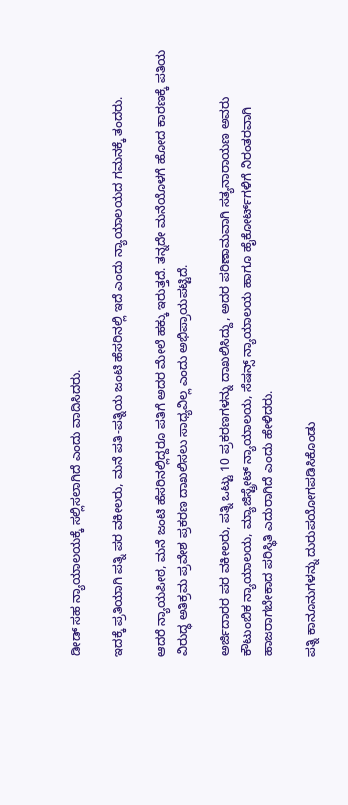ಡೀಡ್ ಸಹ ನ್ಯಾಯಾಲಯಕ್ಕೆ ಸಲ್ಲಿಸಲಾಗಿದೆ ಎಂದು ವಾದಿಸಿದರು.

ಇದಕ್ಕೆ ಪ್ರತಿಯಾಗಿ ಪತ್ನಿ ಪರ ವಕೀಲರು, ಮನೆ ಪತಿ-ಪತ್ನಿಯ ಜಂಟಿ ಹೆಸರಿನಲ್ಲಿ ಇದೆ ಎಂದು ನ್ಯಾಯಾಲಯದ ಗಮನಕ್ಕೆ ತಂದರು.

ಆದರೆ ನ್ಯಾಯಪೀಠ, ಮನೆ ಜಂಟಿ ಹೆಸರಿನಲ್ಲಿದ್ದರೂ ಪತಿಗೆ ಅದರ ಮೇಲೆ ಹಕ್ಕು ಇರುತ್ತದೆ. ತನ್ನದೇ ಮನೆಯೊಳಗೆ ಹೋದ ಕಾರಣಕ್ಕೆ ಪತಿಯ ವಿರುದ್ಧ ಅತಿಕ್ರಮ ಪ್ರವೇಶ ಪ್ರಕರಣ ದಾಖಲಿಸಲು ಸಾಧ್ಯವಿಲ್ಲ ಎಂದು ಅಭಿಪ್ರಾಯಪಟ್ಟಿದೆ.

ಅರ್ಜಿದಾರರ ಪರ ವಕೀಲರು, ಪತ್ನಿ ಒಟ್ಟು 10 ಪ್ರಕರಣಗಳನ್ನು ದಾಖಲಿಸಿದ್ದು, ಅದರ ಪರಿಣಾಮವಾಗಿ ಸತ್ಯನಾರಾಯಣ ಅವರು ಕೌಟುಂಬಿಕ ನ್ಯಾಯಾಲಯ, ಮ್ಯಾಜಿಸ್ಟ್ರೇಟ್ ನ್ಯಾಯಾಲಯ, ಸೆಷನ್ಸ್ ನ್ಯಾಯಾಲಯ ಹಾಗೂ ಹೈಕೋರ್ಟ್‌ಗಳಿಗೆ ನಿರಂತರವಾಗಿ ಹಾಜರಾಗಬೇಕಾದ ಪರಿಸ್ಥಿತಿ ಎದುರಾಗಿದೆ ಎಂದು ಹೇಳಿದರು.

ಪತ್ನಿ ಕಾನೂನುಗಳನ್ನು ದುರುಪಯೋಗಪಡಿಸಿಕೊಂಡು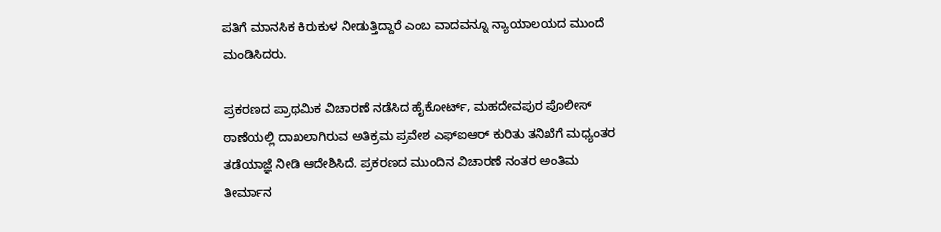ಪತಿಗೆ ಮಾನಸಿಕ ಕಿರುಕುಳ ನೀಡುತ್ತಿದ್ದಾರೆ ಎಂಬ ವಾದವನ್ನೂ ನ್ಯಾಯಾಲಯದ ಮುಂದೆ ಮಂಡಿಸಿದರು.

ಪ್ರಕರಣದ ಪ್ರಾಥಮಿಕ ವಿಚಾರಣೆ ನಡೆಸಿದ ಹೈಕೋರ್ಟ್, ಮಹದೇವಪುರ ಪೊಲೀಸ್ ಠಾಣೆಯಲ್ಲಿ ದಾಖಲಾಗಿರುವ ಅತಿಕ್ರಮ ಪ್ರವೇಶ ಎಫ್‌ಐಆರ್ ಕುರಿತು ತನಿಖೆಗೆ ಮಧ್ಯಂತರ ತಡೆಯಾಜ್ಞೆ ನೀಡಿ ಆದೇಶಿಸಿದೆ. ಪ್ರಕರಣದ ಮುಂದಿನ ವಿಚಾರಣೆ ನಂತರ ಅಂತಿಮ ತೀರ್ಮಾನ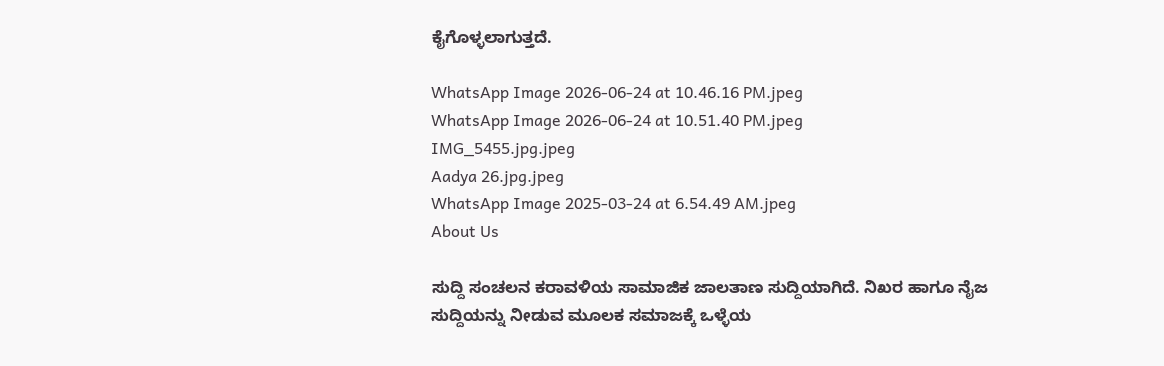ಕೈಗೊಳ್ಳಲಾಗುತ್ತದೆ.

WhatsApp Image 2026-06-24 at 10.46.16 PM.jpeg
WhatsApp Image 2026-06-24 at 10.51.40 PM.jpeg
IMG_5455.jpg.jpeg
Aadya 26.jpg.jpeg
WhatsApp Image 2025-03-24 at 6.54.49 AM.jpeg
About Us

ಸುದ್ದಿ ಸಂಚಲನ ಕರಾವಳಿಯ ಸಾಮಾಜಿಕ ಜಾಲತಾಣ ಸುದ್ದಿಯಾಗಿದೆ. ನಿಖರ ಹಾಗೂ ನೈಜ ಸುದ್ದಿಯನ್ನು ನೀಡುವ ಮೂಲಕ ಸಮಾಜಕ್ಕೆ ಒಳ್ಳೆಯ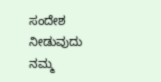ಸಂದೇಶ ನೀಡುವುದು ನಮ್ಮ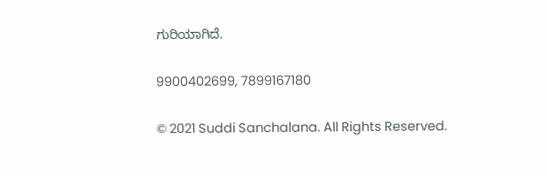ಗುರಿಯಾಗಿದೆ.

9900402699, 7899167180

© 2021 Suddi Sanchalana. All Rights Reserved.